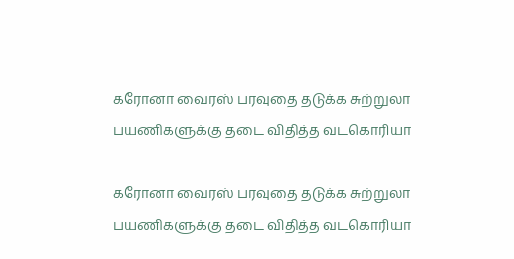கரோனா வைரஸ் பரவுதை தடுக்க சுற்றுலா பயணிகளுக்கு தடை விதித்த வடகொரியா

கரோனா வைரஸ் பரவுதை தடுக்க சுற்றுலா பயணிகளுக்கு தடை விதித்த வடகொரியா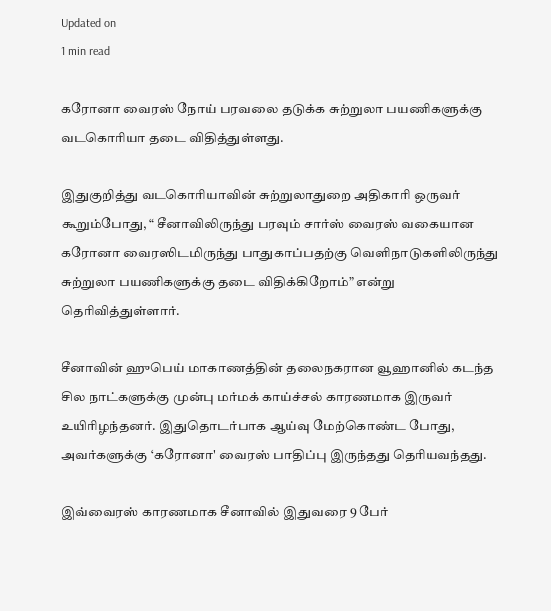Updated on
1 min read

கரோனா வைரஸ் நோய் பரவலை தடுக்க சுற்றுலா பயணிகளுக்கு வடகொரியா தடை விதித்துள்ளது.

இதுகுறித்து வடகொரியாவின் சுற்றுலாதுறை அதிகாரி ஒருவர் கூறும்போது, “ சீனாவிலிருந்து பரவும் சார்ஸ் வைரஸ் வகையான கரோனா வைரஸிடமிருந்து பாதுகாப்பதற்கு வெளிநாடுகளிலிருந்து சுற்றுலா பயணிகளுக்கு தடை விதிக்கிறோம்” என்று தெரிவித்துள்ளார்.

சீனாவின் ஹுபெய் மாகாணத்தின் தலைநகரான வூஹானில் கடந்த சில நாட்களுக்கு முன்பு மர்மக் காய்ச்சல் காரணமாக இருவர் உயிரிழந்தனர். இதுதொடர்பாக ஆய்வு மேற்கொண்ட போது, அவர்களுக்கு ‘கரோனா' வைரஸ் பாதிப்பு இருந்தது தெரியவந்தது.

இவ்வைரஸ் காரணமாக சீனாவில் இதுவரை 9 பேர்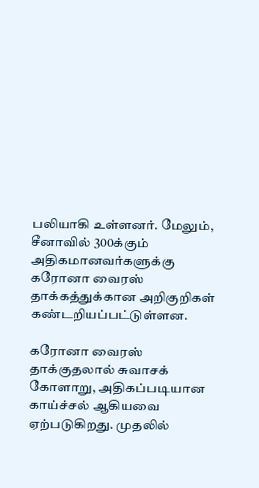பலியாகி உள்ளனர். மேலும், சீனாவில் 300க்கும் அதிகமானவர்களுக்கு கரோனா வைரஸ் தாக்கத்துக்கான அறிகுறிகள் கண்டறியப்பட்டுள்ளன.

கரோனா வைரஸ் தாக்குதலால் சுவாசக் கோளாறு, அதிகப்படியான காய்ச்சல் ஆகியவை ஏற்படுகிறது. முதலில்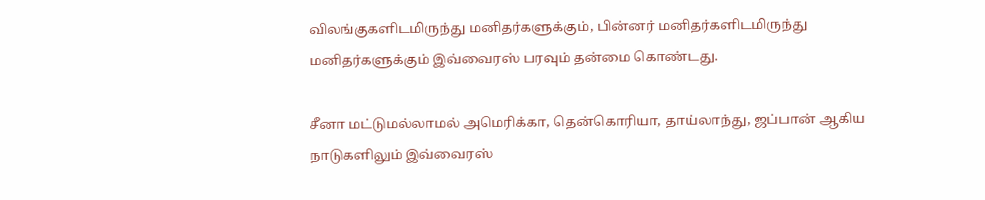விலங்குகளிடமிருந்து மனிதர்களுக்கும், பின்னர் மனிதர்களிடமிருந்து மனிதர்களுக்கும் இவ்வைரஸ் பரவும் தன்மை கொண்டது.

சீனா மட்டுமல்லாமல் அமெரிக்கா, தென்கொரியா, தாய்லாந்து, ஜப்பான் ஆகிய நாடுகளிலும் இவ்வைரஸ்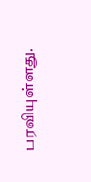பரவியுள்ளது.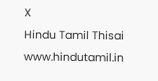X
Hindu Tamil Thisai
www.hindutamil.in